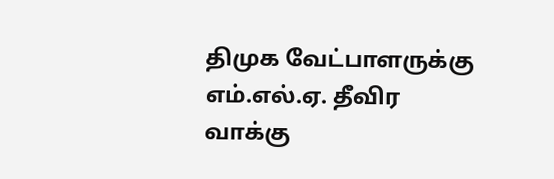திமுக வேட்பாளருக்கு எம்.எல்.ஏ. தீவிர வாக்கு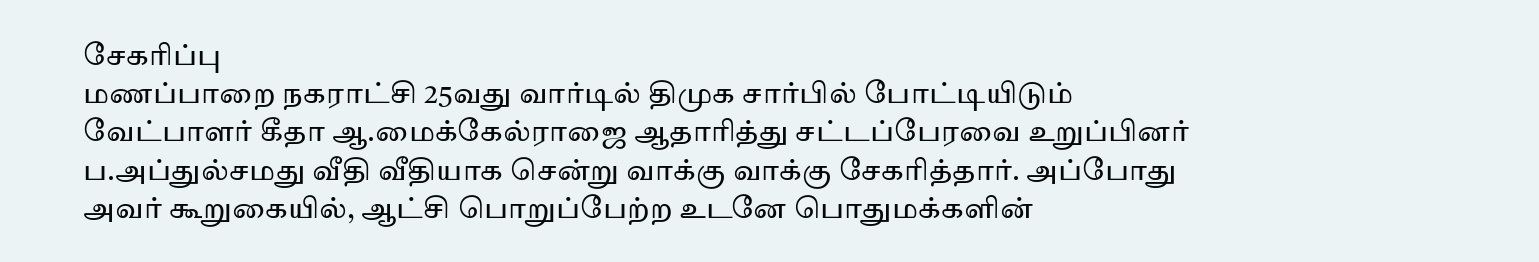சேகரிப்பு
மணப்பாறை நகராட்சி 25வது வார்டில் திமுக சார்பில் போட்டியிடும் வேட்பாளர் கீதா ஆ.மைக்கேல்ராஜை ஆதாரித்து சட்டப்பேரவை உறுப்பினர் ப.அப்துல்சமது வீதி வீதியாக சென்று வாக்கு வாக்கு சேகரித்தார். அப்போது அவர் கூறுகையில், ஆட்சி பொறுப்பேற்ற உடனே பொதுமக்களின்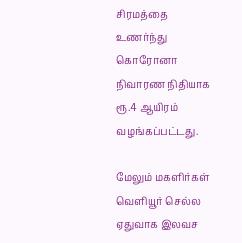சிரமத்தை உணர்ந்து கொரோனா நிவாரண நிதியாக ரூ.4 ஆயிரம் வழங்கப்பட்டது.

மேலும் மகளிர்கள் வெளியூர் செல்ல ஏதுவாக இலவச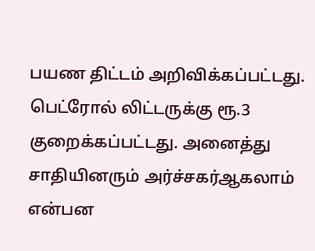பயண திட்டம் அறிவிக்கப்பட்டது. பெட்ரோல் லிட்டருக்கு ரூ.3 குறைக்கப்பட்டது. அனைத்து சாதியினரும் அர்ச்சகர்ஆகலாம் என்பன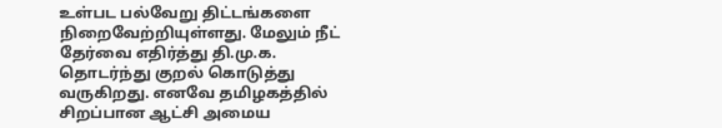உள்பட பல்வேறு திட்டங்களை நிறைவேற்றியுள்ளது. மேலும் நீட் தேர்வை எதிர்த்து தி.மு.க. தொடர்ந்து குறல் கொடுத்து வருகிறது. எனவே தமிழகத்தில் சிறப்பான ஆட்சி அமைய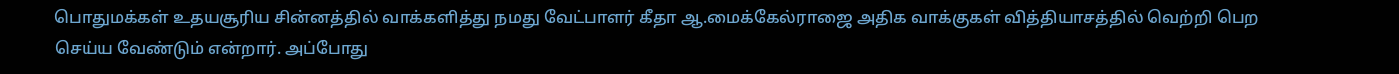பொதுமக்கள் உதயசூரிய சின்னத்தில் வாக்களித்து நமது வேட்பாளர் கீதா ஆ.மைக்கேல்ராஜை அதிக வாக்குகள் வித்தியாசத்தில் வெற்றி பெற செய்ய வேண்டும் என்றார். அப்போது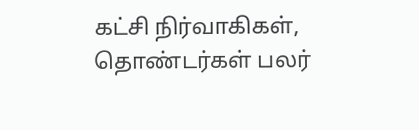கட்சி நிர்வாகிகள், தொண்டர்கள் பலர்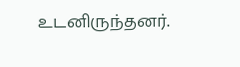உடனிருந்தனர்.